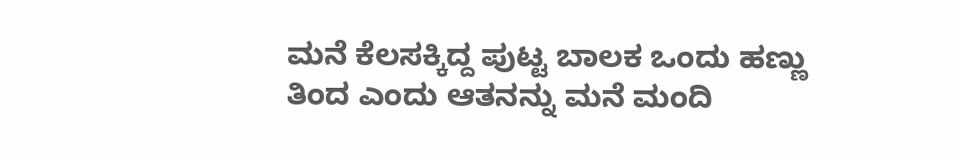ಮನೆ ಕೆಲಸಕ್ಕಿದ್ದ ಪುಟ್ಟ ಬಾಲಕ ಒಂದು ಹಣ್ಣು ತಿಂದ ಎಂದು ಆತನನ್ನು ಮನೆ ಮಂದಿ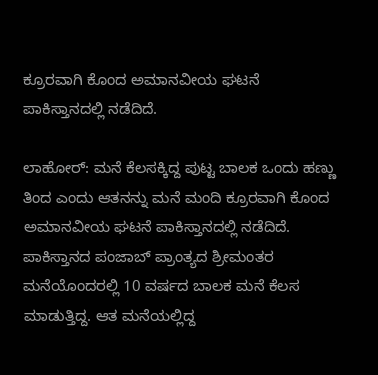ಕ್ರೂರವಾಗಿ ಕೊಂದ ಅಮಾನವೀಯ ಘಟನೆ ಪಾಕಿಸ್ತಾನದಲ್ಲಿ ನಡೆದಿದೆ.

ಲಾಹೋರ್‌: ಮನೆ ಕೆಲಸಕ್ಕಿದ್ದ ಪುಟ್ಟ ಬಾಲಕ ಒಂದು ಹಣ್ಣು ತಿಂದ ಎಂದು ಆತನನ್ನು ಮನೆ ಮಂದಿ ಕ್ರೂರವಾಗಿ ಕೊಂದ ಅಮಾನವೀಯ ಘಟನೆ ಪಾಕಿಸ್ತಾನದಲ್ಲಿ ನಡೆದಿದೆ. ಪಾಕಿಸ್ತಾನದ ಪಂಜಾಬ್ ಪ್ರಾಂತ್ಯದ ಶ್ರೀಮಂತರ ಮನೆಯೊಂದರಲ್ಲಿ 10 ವರ್ಷದ ಬಾಲಕ ಮನೆ ಕೆಲಸ ಮಾಡುತ್ತಿದ್ದ. ಆತ ಮನೆಯಲ್ಲಿದ್ದ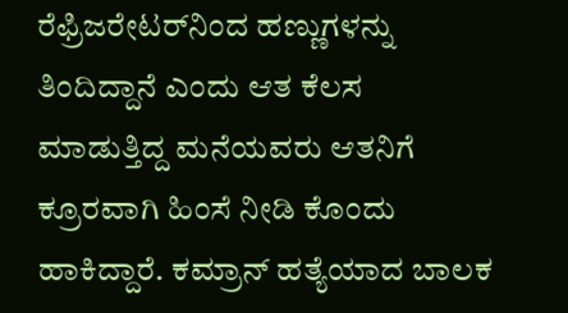ರೆಫ್ರಿಜರೇಟರ್‌ನಿಂದ ಹಣ್ಣುಗಳನ್ನು ತಿಂದಿದ್ದಾನೆ ಎಂದು ಆತ ಕೆಲಸ ಮಾಡುತ್ತಿದ್ದ ಮನೆಯವರು ಆತನಿಗೆ ಕ್ರೂರವಾಗಿ ಹಿಂಸೆ ನೀಡಿ ಕೊಂದು ಹಾಕಿದ್ದಾರೆ. ಕಮ್ರಾನ್‌ ಹತ್ಯೆಯಾದ ಬಾಲಕ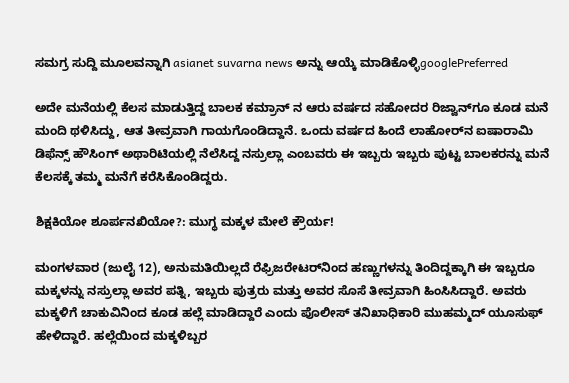ಸಮಗ್ರ ಸುದ್ದಿ ಮೂಲವನ್ನಾಗಿ asianet suvarna news ಅನ್ನು ಆಯ್ಕೆ ಮಾಡಿಕೊಳ್ಳಿgooglePreferred

ಅದೇ ಮನೆಯಲ್ಲಿ ಕೆಲಸ ಮಾಡುತ್ತಿದ್ದ ಬಾಲಕ ಕಮ್ರಾನ್ ನ ಆರು ವರ್ಷದ ಸಹೋದರ ರಿಜ್ವಾನ್‌ಗೂ ಕೂಡ ಮನೆ ಮಂದಿ ಥಳಿಸಿದ್ದು, ಆತ ತೀವ್ರವಾಗಿ ಗಾಯಗೊಂಡಿದ್ದಾನೆ. ಒಂದು ವರ್ಷದ ಹಿಂದೆ ಲಾಹೋರ್‌ನ ಐಷಾರಾಮಿ ಡಿಫೆನ್ಸ್ ಹೌಸಿಂಗ್ ಅಥಾರಿಟಿಯಲ್ಲಿ ನೆಲೆಸಿದ್ದ ನಸ್ರುಲ್ಲಾ ಎಂಬವರು ಈ ಇಬ್ಬರು ಇಬ್ಬರು ಪುಟ್ಟ ಬಾಲಕರನ್ನು ಮನೆ ಕೆಲಸಕ್ಕೆ ತಮ್ಮ ಮನೆಗೆ ಕರೆಸಿಕೊಂಡಿದ್ದರು.

ಶಿಕ್ಷಕಿಯೋ ಶೂರ್ಪನಖಿಯೋ?: ಮುಗ್ಧ ಮಕ್ಕಳ ಮೇಲೆ ಕ್ರೌರ್ಯ!

ಮಂಗಳವಾರ (ಜುಲೈ 12), ಅನುಮತಿಯಿಲ್ಲದೆ ರೆಫ್ರಿಜರೇಟರ್‌ನಿಂದ ಹಣ್ಣುಗಳನ್ನು ತಿಂದಿದ್ದಕ್ಕಾಗಿ ಈ ಇಬ್ಬರೂ ಮಕ್ಕಳನ್ನು ನಸ್ರುಲ್ಲಾ ಅವರ ಪತ್ನಿ, ಇಬ್ಬರು ಪುತ್ರರು ಮತ್ತು ಅವರ ಸೊಸೆ ತೀವ್ರವಾಗಿ ಹಿಂಸಿಸಿದ್ದಾರೆ. ಅವರು ಮಕ್ಕಳಿಗೆ ಚಾಕುವಿನಿಂದ ಕೂಡ ಹಲ್ಲೆ ಮಾಡಿದ್ದಾರೆ ಎಂದು ಪೊಲೀಸ್ ತನಿಖಾಧಿಕಾರಿ ಮುಹಮ್ಮದ್ ಯೂಸುಫ್ ಹೇಳಿದ್ದಾರೆ. ಹಲ್ಲೆಯಿಂದ ಮಕ್ಕಳಿಬ್ಬರ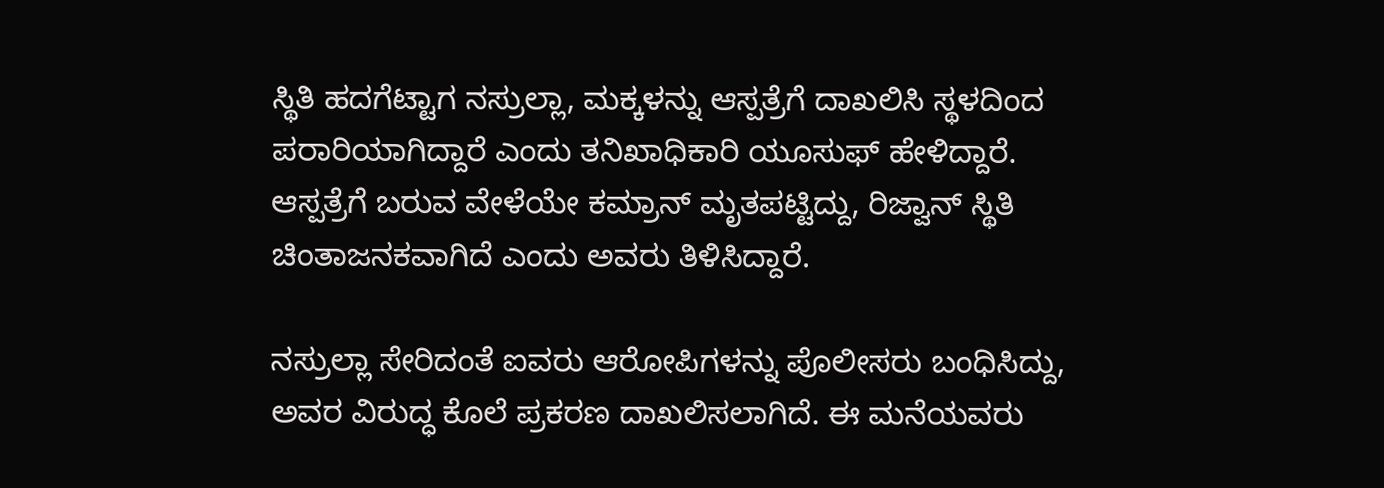ಸ್ಥಿತಿ ಹದಗೆಟ್ಟಾಗ ನಸ್ರುಲ್ಲಾ, ಮಕ್ಕಳನ್ನು ಆಸ್ಪತ್ರೆಗೆ ದಾಖಲಿಸಿ ಸ್ಥಳದಿಂದ ಪರಾರಿಯಾಗಿದ್ದಾರೆ ಎಂದು ತನಿಖಾಧಿಕಾರಿ ಯೂಸುಫ್ ಹೇಳಿದ್ದಾರೆ. ಆಸ್ಪತ್ರೆಗೆ ಬರುವ ವೇಳೆಯೇ ಕಮ್ರಾನ್ ಮೃತಪಟ್ಟಿದ್ದು, ರಿಜ್ವಾನ್ ಸ್ಥಿತಿ ಚಿಂತಾಜನಕವಾಗಿದೆ ಎಂದು ಅವರು ತಿಳಿಸಿದ್ದಾರೆ.

ನಸ್ರುಲ್ಲಾ ಸೇರಿದಂತೆ ಐವರು ಆರೋಪಿಗಳನ್ನು ಪೊಲೀಸರು ಬಂಧಿಸಿದ್ದು, ಅವರ ವಿರುದ್ಧ ಕೊಲೆ ಪ್ರಕರಣ ದಾಖಲಿಸಲಾಗಿದೆ. ಈ ಮನೆಯವರು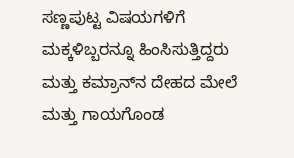ಸಣ್ಣಪುಟ್ಟ ವಿಷಯಗಳಿಗೆ ಮಕ್ಕಳಿಬ್ಬರನ್ನೂ ಹಿಂಸಿಸುತ್ತಿದ್ದರು ಮತ್ತು ಕಮ್ರಾನ್‌ನ ದೇಹದ ಮೇಲೆ ಮತ್ತು ಗಾಯಗೊಂಡ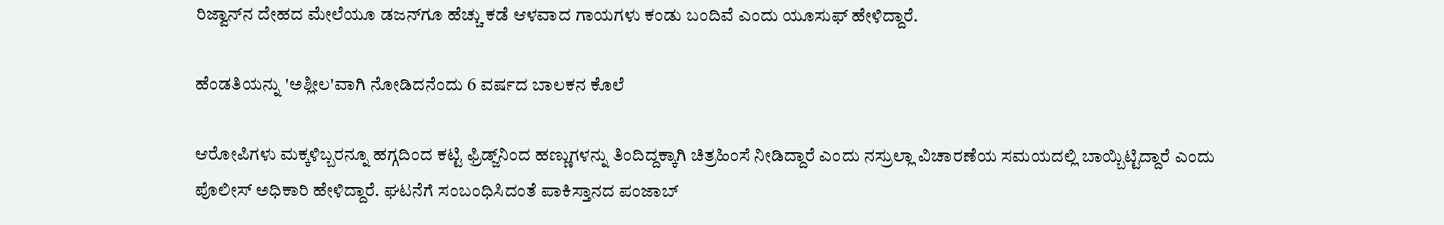ರಿಜ್ವಾನ್‌ನ ದೇಹದ ಮೇಲೆಯೂ ಡಜನ್‌ಗೂ ಹೆಚ್ಚು ಕಡೆ ಆಳವಾದ ಗಾಯಗಳು ಕಂಡು ಬಂದಿವೆ ಎಂದು ಯೂಸುಫ್ ಹೇಳಿದ್ದಾರೆ.

ಹೆಂಡತಿಯನ್ನು 'ಅಶ್ಲೀಲ'ವಾಗಿ ನೋಡಿದನೆಂದು 6 ವರ್ಷದ ಬಾಲಕನ ಕೊಲೆ

ಆರೋಪಿಗಳು ಮಕ್ಕಳಿಬ್ಬರನ್ನೂ ಹಗ್ಗದಿಂದ ಕಟ್ಟಿ ಫ್ರಿಡ್ಜ್‌ನಿಂದ ಹಣ್ಣುಗಳನ್ನು ತಿಂದಿದ್ದಕ್ಕಾಗಿ ಚಿತ್ರಹಿಂಸೆ ನೀಡಿದ್ದಾರೆ ಎಂದು ನಸ್ರುಲ್ಲಾ ವಿಚಾರಣೆಯ ಸಮಯದಲ್ಲಿ ಬಾಯ್ಬಿಟ್ಟಿದ್ದಾರೆ ಎಂದು ಪೊಲೀಸ್ ಅಧಿಕಾರಿ ಹೇಳಿದ್ದಾರೆ. ಘಟನೆಗೆ ಸಂಬಂಧಿಸಿದಂತೆ ಪಾಕಿಸ್ತಾನದ ಪಂಜಾಬ್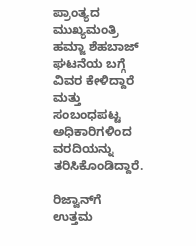ಪ್ರಾಂತ್ಯದ ಮುಖ್ಯಮಂತ್ರಿ ಹಮ್ಜಾ ಶೆಹಬಾಜ್ ಘಟನೆಯ ಬಗ್ಗೆ ವಿವರ ಕೇಳಿದ್ದಾರೆ ಮತ್ತು ಸಂಬಂಧಪಟ್ಟ ಅಧಿಕಾರಿಗಳಿಂದ ವರದಿಯನ್ನು ತರಿಸಿಕೊಂಡಿದ್ದಾರೆ.

ರಿಜ್ವಾನ್‌ಗೆ ಉತ್ತಮ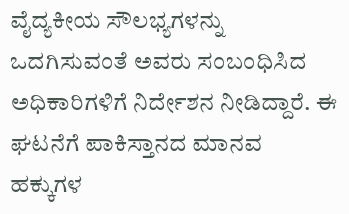ವೈದ್ಯಕೀಯ ಸೌಲಭ್ಯಗಳನ್ನು ಒದಗಿಸುವಂತೆ ಅವರು ಸಂಬಂಧಿಸಿದ ಅಧಿಕಾರಿಗಳಿಗೆ ನಿರ್ದೇಶನ ನೀಡಿದ್ದಾರೆ. ಈ ಘಟನೆಗೆ ಪಾಕಿಸ್ತಾನದ ಮಾನವ ಹಕ್ಕುಗಳ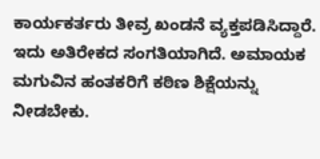ಕಾರ್ಯಕರ್ತರು ತೀವ್ರ ಖಂಡನೆ ವ್ಯಕ್ತಪಡಿಸಿದ್ದಾರೆ. ಇದು ಅತಿರೇಕದ ಸಂಗತಿಯಾಗಿದೆ. ಅಮಾಯಕ ಮಗುವಿನ ಹಂತಕರಿಗೆ ಕಠಿಣ ಶಿಕ್ಷೆಯನ್ನು ನೀಡಬೇಕು.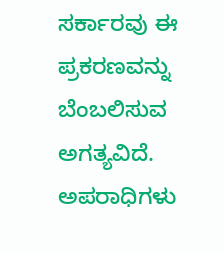ಸರ್ಕಾರವು ಈ ಪ್ರಕರಣವನ್ನು ಬೆಂಬಲಿಸುವ ಅಗತ್ಯವಿದೆ. ಅಪರಾಧಿಗಳು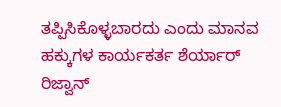ತಪ್ಪಿಸಿಕೊಳ್ಳಬಾರದು ಎಂದು ಮಾನವ ಹಕ್ಕುಗಳ ಕಾರ್ಯಕರ್ತ ಶೆರ್ಯಾರ್ ರಿಜ್ವಾನ್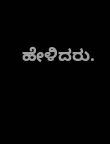ಹೇಳಿದರು.